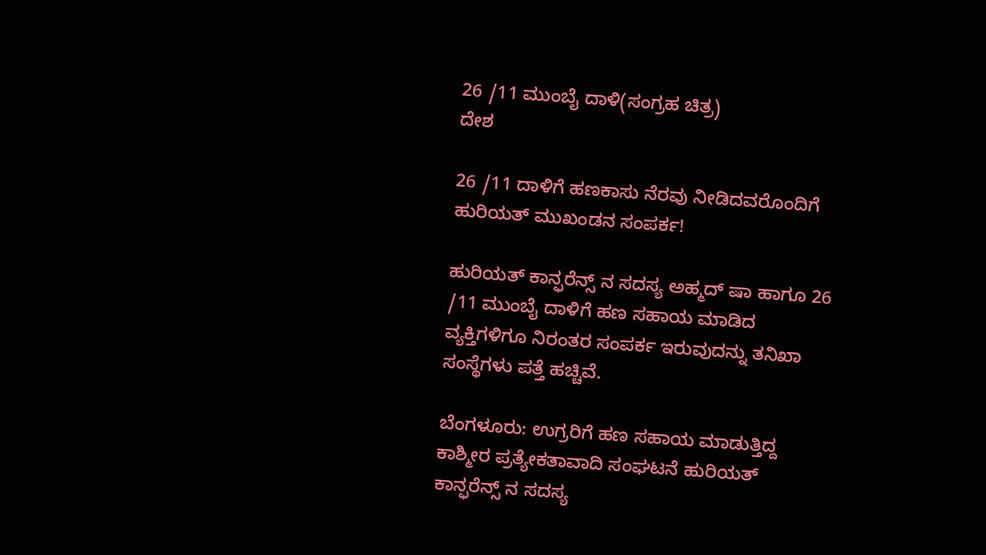26 /11 ಮುಂಬೈ ದಾಳಿ(ಸಂಗ್ರಹ ಚಿತ್ರ)
ದೇಶ

26 /11 ದಾಳಿಗೆ ಹಣಕಾಸು ನೆರವು ನೀಡಿದವರೊಂದಿಗೆ ಹುರಿಯತ್ ಮುಖಂಡನ ಸಂಪರ್ಕ!

ಹುರಿಯತ್ ಕಾನ್ಫರೆನ್ಸ್ ನ ಸದಸ್ಯ ಅಹ್ಮದ್ ಷಾ ಹಾಗೂ 26 /11 ಮುಂಬೈ ದಾಳಿಗೆ ಹಣ ಸಹಾಯ ಮಾಡಿದ ವ್ಯಕ್ತಿಗಳಿಗೂ ನಿರಂತರ ಸಂಪರ್ಕ ಇರುವುದನ್ನು ತನಿಖಾ ಸಂಸ್ಥೆಗಳು ಪತ್ತೆ ಹಚ್ಚಿವೆ.

ಬೆಂಗಳೂರು: ಉಗ್ರರಿಗೆ ಹಣ ಸಹಾಯ ಮಾಡುತ್ತಿದ್ದ ಕಾಶ್ಮೀರ ಪ್ರತ್ಯೇಕತಾವಾದಿ ಸಂಘಟನೆ ಹುರಿಯತ್ ಕಾನ್ಫರೆನ್ಸ್ ನ ಸದಸ್ಯ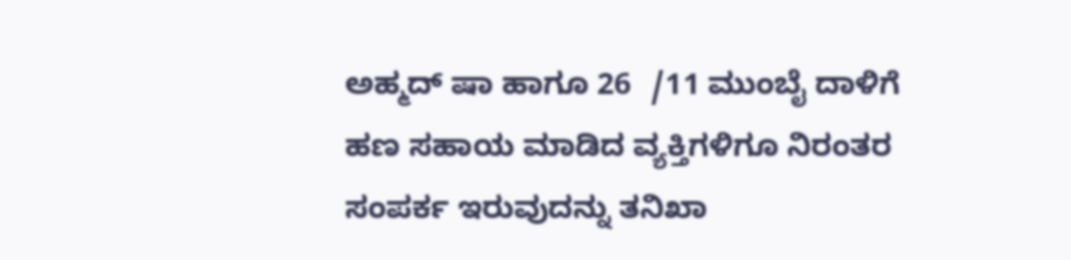ಅಹ್ಮದ್ ಷಾ ಹಾಗೂ 26  /11 ಮುಂಬೈ ದಾಳಿಗೆ ಹಣ ಸಹಾಯ ಮಾಡಿದ ವ್ಯಕ್ತಿಗಳಿಗೂ ನಿರಂತರ ಸಂಪರ್ಕ ಇರುವುದನ್ನು ತನಿಖಾ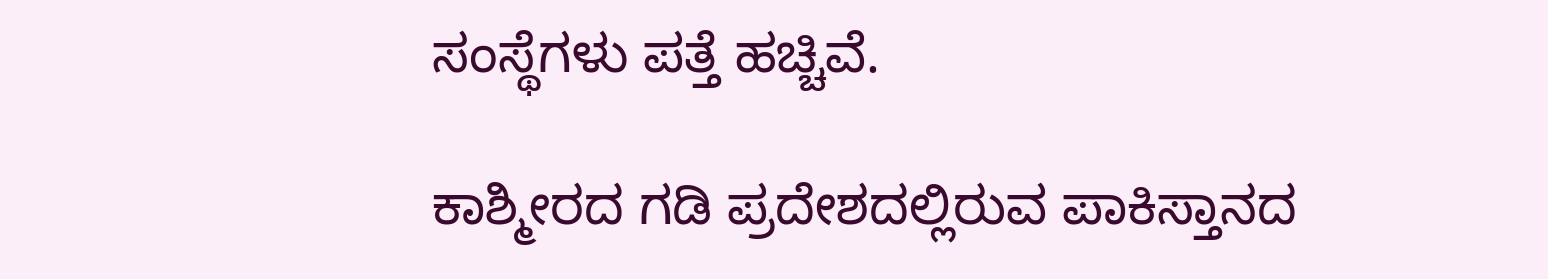ಸಂಸ್ಥೆಗಳು ಪತ್ತೆ ಹಚ್ಚಿವೆ.

ಕಾಶ್ಮೀರದ ಗಡಿ ಪ್ರದೇಶದಲ್ಲಿರುವ ಪಾಕಿಸ್ತಾನದ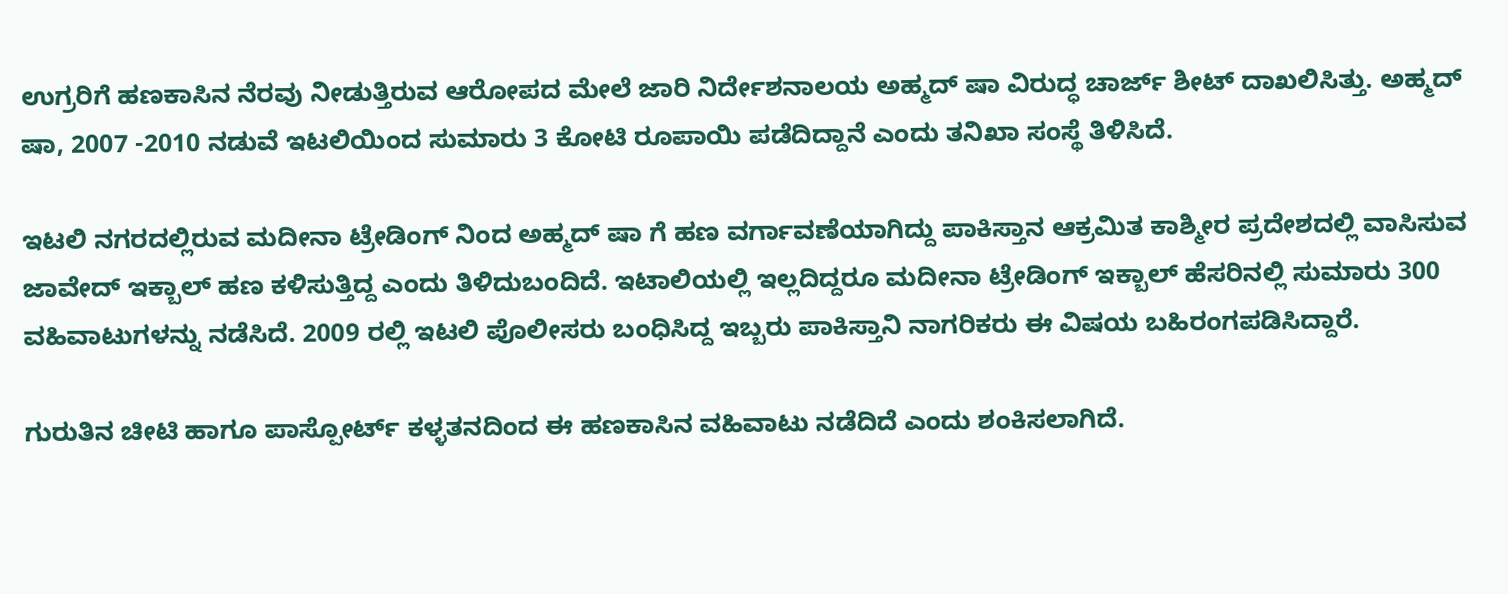ಉಗ್ರರಿಗೆ ಹಣಕಾಸಿನ ನೆರವು ನೀಡುತ್ತಿರುವ ಆರೋಪದ ಮೇಲೆ ಜಾರಿ ನಿರ್ದೇಶನಾಲಯ ಅಹ್ಮದ್ ಷಾ ವಿರುದ್ಧ ಚಾರ್ಜ್ ಶೀಟ್ ದಾಖಲಿಸಿತ್ತು. ಅಹ್ಮದ್ ಷಾ, 2007 -2010 ನಡುವೆ ಇಟಲಿಯಿಂದ ಸುಮಾರು 3 ಕೋಟಿ ರೂಪಾಯಿ ಪಡೆದಿದ್ದಾನೆ ಎಂದು ತನಿಖಾ ಸಂಸ್ಥೆ ತಿಳಿಸಿದೆ.

ಇಟಲಿ ನಗರದಲ್ಲಿರುವ ಮದೀನಾ ಟ್ರೇಡಿಂಗ್ ನಿಂದ ಅಹ್ಮದ್ ಷಾ ಗೆ ಹಣ ವರ್ಗಾವಣೆಯಾಗಿದ್ದು ಪಾಕಿಸ್ತಾನ ಆಕ್ರಮಿತ ಕಾಶ್ಮೀರ ಪ್ರದೇಶದಲ್ಲಿ ವಾಸಿಸುವ ಜಾವೇದ್ ಇಕ್ಬಾಲ್ ಹಣ ಕಳಿಸುತ್ತಿದ್ದ ಎಂದು ತಿಳಿದುಬಂದಿದೆ. ಇಟಾಲಿಯಲ್ಲಿ ಇಲ್ಲದಿದ್ದರೂ ಮದೀನಾ ಟ್ರೇಡಿಂಗ್ ಇಕ್ಬಾಲ್ ಹೆಸರಿನಲ್ಲಿ ಸುಮಾರು 300 ವಹಿವಾಟುಗಳನ್ನು ನಡೆಸಿದೆ. 2009 ರಲ್ಲಿ ಇಟಲಿ ಪೊಲೀಸರು ಬಂಧಿಸಿದ್ದ ಇಬ್ಬರು ಪಾಕಿಸ್ತಾನಿ ನಾಗರಿಕರು ಈ ವಿಷಯ ಬಹಿರಂಗಪಡಿಸಿದ್ದಾರೆ.

ಗುರುತಿನ ಚೀಟಿ ಹಾಗೂ ಪಾಸ್ಪೋರ್ಟ್ ಕಳ್ಳತನದಿಂದ ಈ ಹಣಕಾಸಿನ ವಹಿವಾಟು ನಡೆದಿದೆ ಎಂದು ಶಂಕಿಸಲಾಗಿದೆ.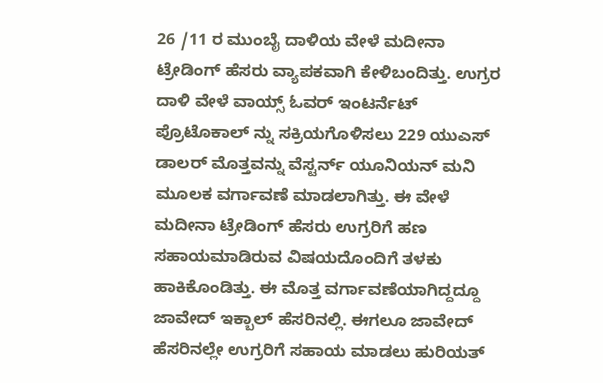26 /11 ರ ಮುಂಬೈ ದಾಳಿಯ ವೇಳೆ ಮದೀನಾ ಟ್ರೇಡಿಂಗ್ ಹೆಸರು ವ್ಯಾಪಕವಾಗಿ ಕೇಳಿಬಂದಿತ್ತು. ಉಗ್ರರ ದಾಳಿ ವೇಳೆ ವಾಯ್ಸ್ ಓವರ್ ಇಂಟರ್ನೆಟ್ ಪ್ರೊಟೊಕಾಲ್ ನ್ನು ಸಕ್ರಿಯಗೊಳಿಸಲು 229 ಯುಎಸ್ ಡಾಲರ್ ಮೊತ್ತವನ್ನು ವೆಸ್ಟರ್ನ್ ಯೂನಿಯನ್ ಮನಿ ಮೂಲಕ ವರ್ಗಾವಣೆ ಮಾಡಲಾಗಿತ್ತು. ಈ ವೇಳೆ ಮದೀನಾ ಟ್ರೇಡಿಂಗ್ ಹೆಸರು ಉಗ್ರರಿಗೆ ಹಣ ಸಹಾಯಮಾಡಿರುವ ವಿಷಯದೊಂದಿಗೆ ತಳಕು ಹಾಕಿಕೊಂಡಿತ್ತು. ಈ ಮೊತ್ತ ವರ್ಗಾವಣೆಯಾಗಿದ್ದದ್ದೂ ಜಾವೇದ್ ಇಕ್ಬಾಲ್ ಹೆಸರಿನಲ್ಲಿ. ಈಗಲೂ ಜಾವೇದ್ ಹೆಸರಿನಲ್ಲೇ ಉಗ್ರರಿಗೆ ಸಹಾಯ ಮಾಡಲು ಹುರಿಯತ್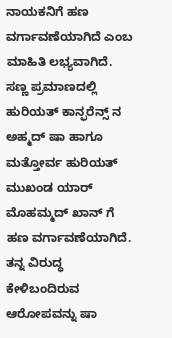ನಾಯಕನಿಗೆ ಹಣ ವರ್ಗಾವಣೆಯಾಗಿದೆ ಎಂಬ ಮಾಹಿತಿ ಲಭ್ಯವಾಗಿದೆ.
ಸಣ್ಣ ಪ್ರಮಾಣದಲ್ಲಿ ಹುರಿಯತ್ ಕಾನ್ಫರೆನ್ಸ್ ನ ಅಹ್ಮದ್ ಷಾ ಹಾಗೂ ಮತ್ತೋರ್ವ ಹುರಿಯತ್ ಮುಖಂಡ ಯಾರ್ ಮೊಹಮ್ಮದ್ ಖಾನ್ ಗೆ ಹಣ ವರ್ಗಾವಣೆಯಾಗಿದೆ. ತನ್ನ ವಿರುದ್ಧ ಕೇಳಿಬಂದಿರುವ ಆರೋಪವನ್ನು ಷಾ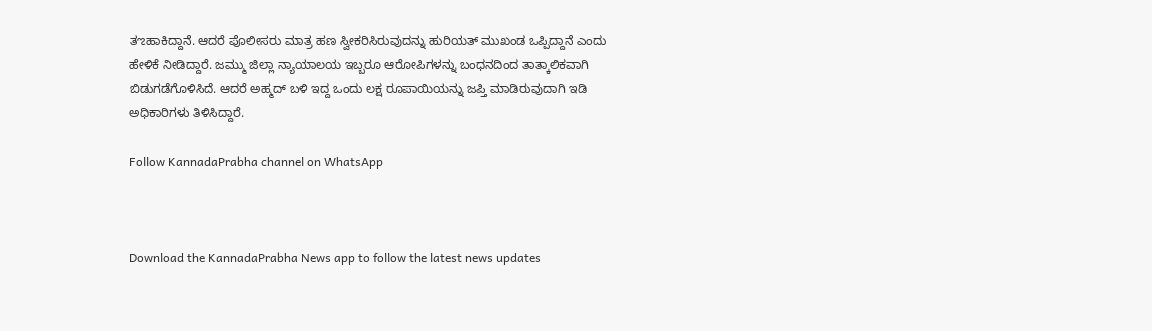ತಌಹಾಕಿದ್ದಾನೆ. ಆದರೆ ಪೊಲೀಸರು ಮಾತ್ರ ಹಣ ಸ್ವೀಕರಿಸಿರುವುದನ್ನು ಹುರಿಯತ್ ಮುಖಂಡ ಒಪ್ಪಿದ್ದಾನೆ ಎಂದು ಹೇಳಿಕೆ ನೀಡಿದ್ದಾರೆ. ಜಮ್ಮು ಜಿಲ್ಲಾ ನ್ಯಾಯಾಲಯ ಇಬ್ಬರೂ ಆರೋಪಿಗಳನ್ನು ಬಂಧನದಿಂದ ತಾತ್ಕಾಲಿಕವಾಗಿ ಬಿಡುಗಡೆಗೊಳಿಸಿದೆ. ಆದರೆ ಅಹ್ಮದ್ ಬಳಿ ಇದ್ದ ಒಂದು ಲಕ್ಷ ರೂಪಾಯಿಯನ್ನು ಜಪ್ತಿ ಮಾಡಿರುವುದಾಗಿ ಇಡಿ ಅಧಿಕಾರಿಗಳು ತಿಳಿಸಿದ್ದಾರೆ.

Follow KannadaPrabha channel on WhatsApp



Download the KannadaPrabha News app to follow the latest news updates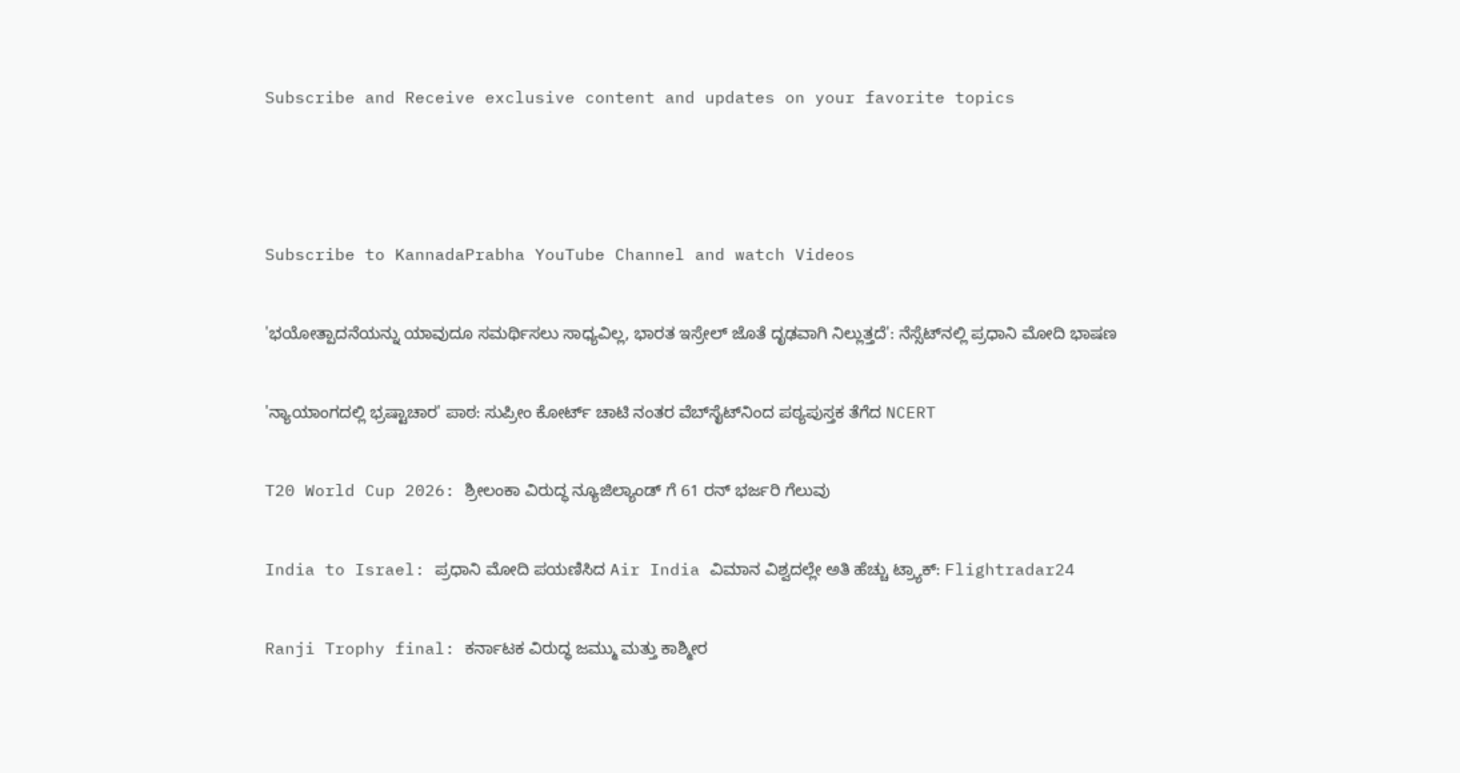Subscribe and Receive exclusive content and updates on your favorite topics



Subscribe to KannadaPrabha YouTube Channel and watch Videos

'ಭಯೋತ್ಪಾದನೆಯನ್ನು ಯಾವುದೂ ಸಮರ್ಥಿಸಲು ಸಾಧ್ಯವಿಲ್ಲ, ಭಾರತ ಇಸ್ರೇಲ್ ಜೊತೆ ದೃಢವಾಗಿ ನಿಲ್ಲುತ್ತದೆ': ನೆಸ್ಸೆಟ್‌ನಲ್ಲಿ ಪ್ರಧಾನಿ ಮೋದಿ ಭಾಷಣ

'ನ್ಯಾಯಾಂಗದಲ್ಲಿ ಭ್ರಷ್ಟಾಚಾರ' ಪಾಠ: ಸುಪ್ರೀಂ ಕೋರ್ಟ್ ಚಾಟಿ ನಂತರ ವೆಬ್‌ಸೈಟ್‌ನಿಂದ ಪಠ್ಯಪುಸ್ತಕ ತೆಗೆದ NCERT

T20 World Cup 2026: ಶ್ರೀಲಂಕಾ ವಿರುದ್ಧ ನ್ಯೂಜಿಲ್ಯಾಂಡ್ ಗೆ 61 ರನ್ ಭರ್ಜರಿ ಗೆಲುವು

India to Israel: ಪ್ರಧಾನಿ ಮೋದಿ ಪಯಣಿಸಿದ Air India ವಿಮಾನ ವಿಶ್ವದಲ್ಲೇ ಅತಿ ಹೆಚ್ಚು ಟ್ರ್ಯಾಕ್: Flightradar24

Ranji Trophy final: ಕರ್ನಾಟಕ ವಿರುದ್ಧ ಜಮ್ಮು ಮತ್ತು ಕಾಶ್ಮೀರ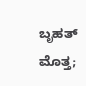ಬೃಹತ್ ಮೊತ್ತ;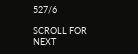527/6

SCROLL FOR NEXT